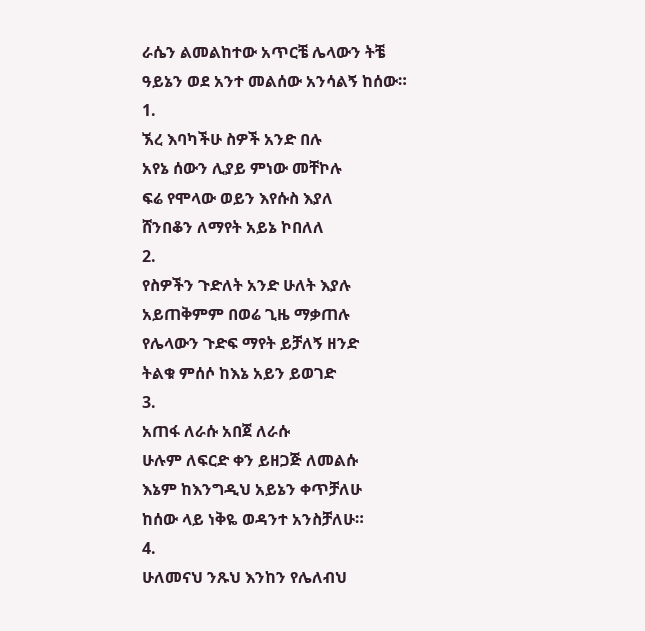ራሴን ልመልከተው አጥርቼ ሌላውን ትቼ
ዓይኔን ወደ አንተ መልሰው አንሳልኝ ከሰው።
1.
ኧረ እባካችሁ ስዎች አንድ በሉ
አየኔ ሰውን ሊያይ ምነው መቸኮሉ
ፍሬ የሞላው ወይን እየሱስ እያለ
ሸንበቆን ለማየት አይኔ ኮበለለ
2.
የስዎችን ጉድለት አንድ ሁለት እያሉ
አይጠቅምም በወሬ ጊዜ ማቃጠሉ
የሌላውን ጉድፍ ማየት ይቻለኝ ዘንድ
ትልቁ ምሰሶ ከእኔ አይን ይወገድ
3.
አጠፋ ለራሱ አበጀ ለራሱ
ሁሉም ለፍርድ ቀን ይዘጋጅ ለመልሱ
እኔም ከእንግዲህ አይኔን ቀጥቻለሁ
ከሰው ላይ ነቅዬ ወዳንተ አንስቻለሁ።
4.
ሁለመናህ ንጹህ እንከን የሌለብህ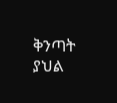ቅንጣት ያህል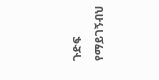ጉድፍ የማይገኝብህ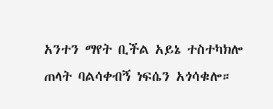አንተን ማየት ቢችል አይኔ ተስተካክሎ
ጠላት ባልሳቀብኝ ነፍሴን አጎሳቁሎ።